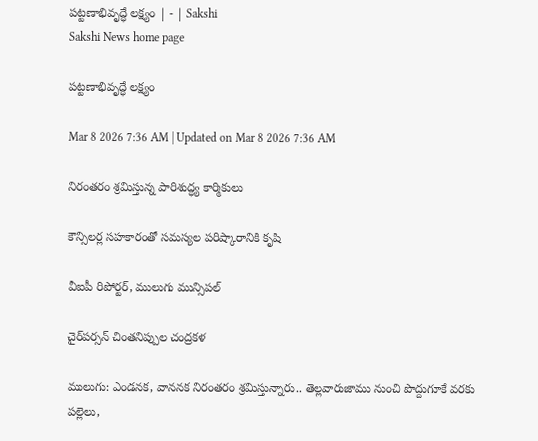పట్టణాభివృద్ధే లక్ష్యం | - | Sakshi
Sakshi News home page

పట్టణాభివృద్ధే లక్ష్యం

Mar 8 2026 7:36 AM | Updated on Mar 8 2026 7:36 AM

నిరంతరం శ్రమిస్తున్న పారిశుద్ధ్య కార్మికులు

కౌన్సిలర్ల సహకారంతో సమస్యల పరిష్కారానికి కృషి

వీఐపీ రిపోర్టర్‌, ములుగు మున్సిపల్‌

చైర్‌పర్సన్‌ చింతనిప్పుల చంద్రకళ

ములుగు: ఎండనక, వాననక నిరంతరం శ్రమిస్తున్నారు.. తెల్లవారుజాము నుంచి పొద్దుగూకే వరకు పల్లెలు,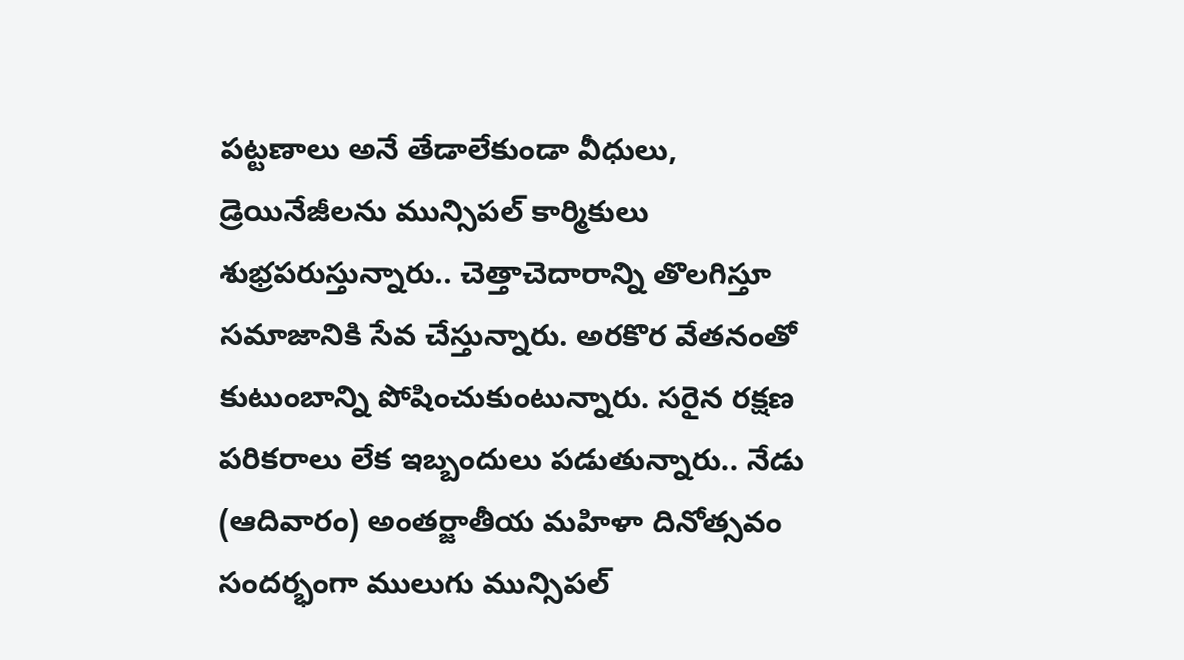పట్టణాలు అనే తేడాలేకుండా వీధులు, డ్రెయినేజీలను మున్సిపల్‌ కార్మికులు శుభ్రపరుస్తున్నారు.. చెత్తాచెదారాన్ని తొలగిస్తూ సమాజానికి సేవ చేస్తున్నారు. అరకొర వేతనంతో కుటుంబాన్ని పోషించుకుంటున్నారు. సరైన రక్షణ పరికరాలు లేక ఇబ్బందులు పడుతున్నారు.. నేడు (ఆదివారం) అంతర్జాతీయ మహిళా దినోత్సవం సందర్భంగా ములుగు మున్సిపల్‌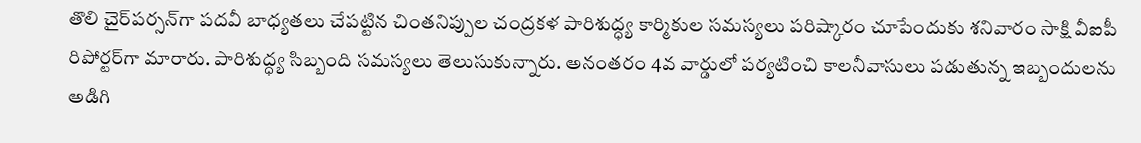తొలి చైర్‌పర్సన్‌గా పదవీ బాధ్యతలు చేపట్టిన చింతనిప్పుల చంద్రకళ పారిశుద్ధ్య కార్మికుల సమస్యలు పరిష్కారం చూపేందుకు శనివారం సాక్షి వీఐపీ రిపోర్టర్‌గా మారారు. పారిశుద్ధ్య సిబ్బంది సమస్యలు తెలుసుకున్నారు. అనంతరం 4వ వార్డులో పర్యటించి కాలనీవాసులు పడుతున్న ఇబ్బందులను అడిగి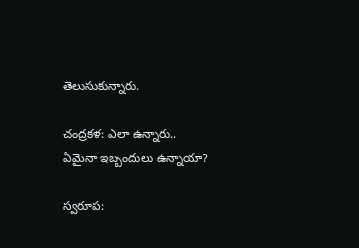తెలుసుకున్నారు.

చంద్రకళ: ఎలా ఉన్నారు.. ఏమైనా ఇబ్బందులు ఉన్నాయా?

స్వరూప: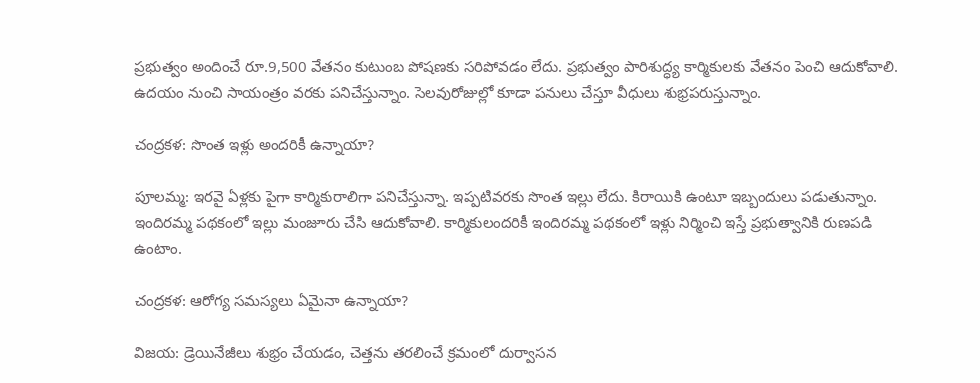ప్రభుత్వం అందించే రూ.9,500 వేతనం కుటుంబ పోషణకు సరిపోవడం లేదు. ప్రభుత్వం పారిశుద్ధ్య కార్మికులకు వేతనం పెంచి ఆదుకోవాలి. ఉదయం నుంచి సాయంత్రం వరకు పనిచేస్తున్నాం. సెలవురోజుల్లో కూడా పనులు చేస్తూ వీధులు శుభ్రపరుస్తున్నాం.

చంద్రకళ: సొంత ఇళ్లు అందరికీ ఉన్నాయా?

పూలమ్మ: ఇరవై ఏళ్లకు పైగా కార్మికురాలిగా పనిచేస్తున్నా. ఇప్పటివరకు సొంత ఇల్లు లేదు. కిరాయికి ఉంటూ ఇబ్బందులు పడుతున్నాం. ఇందిరమ్మ పథకంలో ఇల్లు మంజూరు చేసి ఆదుకోవాలి. కార్మికులందరికీ ఇందిరమ్మ పథకంలో ఇళ్లు నిర్మించి ఇస్తే ప్రభుత్వానికి రుణపడి ఉంటాం.

చంద్రకళ: ఆరోగ్య సమస్యలు ఏమైనా ఉన్నాయా?

విజయ: డ్రెయినేజీలు శుభ్రం చేయడం, చెత్తను తరలించే క్రమంలో దుర్వాసన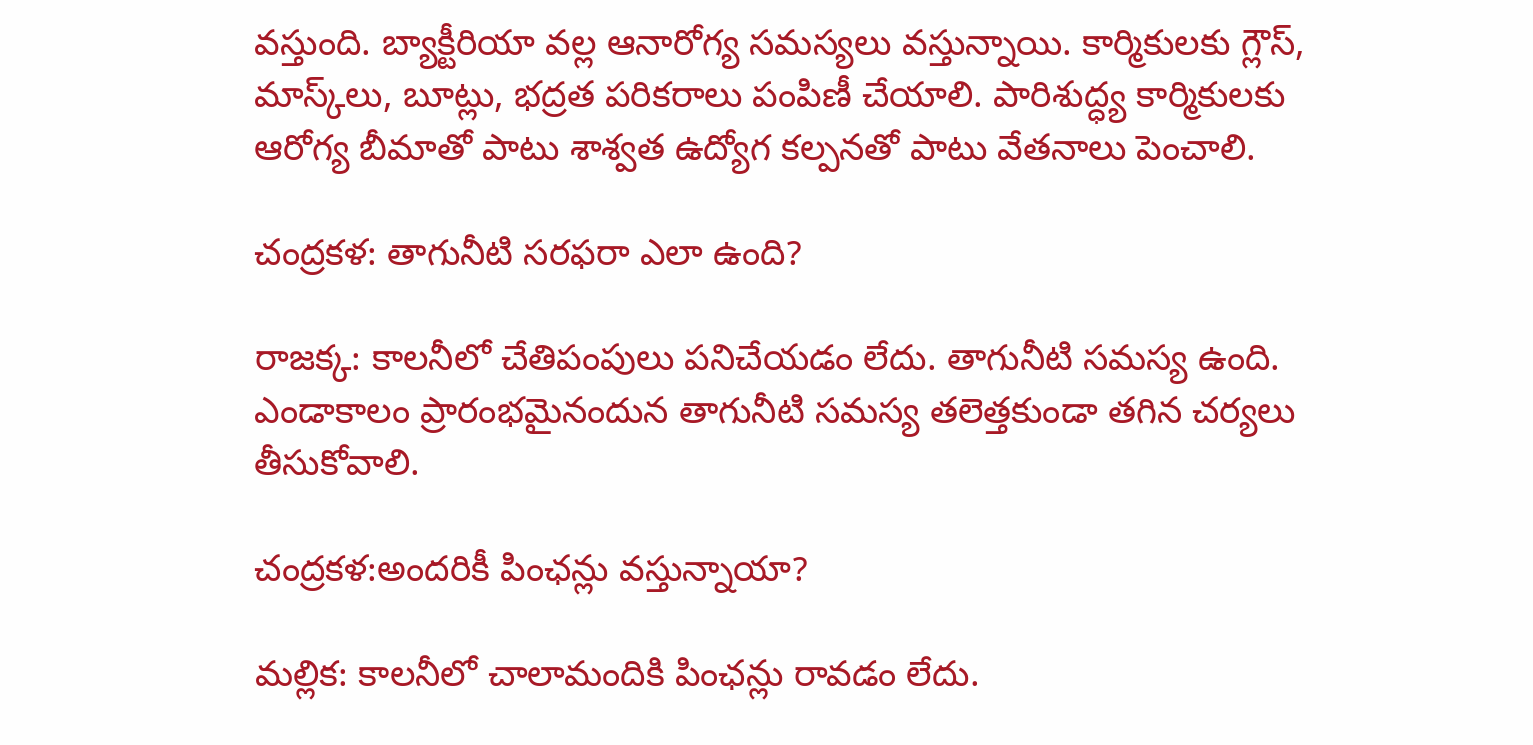వస్తుంది. బ్యాక్టీరియా వల్ల ఆనారోగ్య సమస్యలు వస్తున్నాయి. కార్మికులకు గ్లౌస్‌, మాస్క్‌లు, బూట్లు, భద్రత పరికరాలు పంపిణీ చేయాలి. పారిశుద్ధ్య కార్మికులకు ఆరోగ్య బీమాతో పాటు శాశ్వత ఉద్యోగ కల్పనతో పాటు వేతనాలు పెంచాలి.

చంద్రకళ: తాగునీటి సరఫరా ఎలా ఉంది?

రాజక్క: కాలనీలో చేతిపంపులు పనిచేయడం లేదు. తాగునీటి సమస్య ఉంది. ఎండాకాలం ప్రారంభమైనందున తాగునీటి సమస్య తలెత్తకుండా తగిన చర్యలు తీసుకోవాలి.

చంద్రకళ:అందరికీ పింఛన్లు వస్తున్నాయా?

మల్లిక: కాలనీలో చాలామందికి పింఛన్లు రావడం లేదు.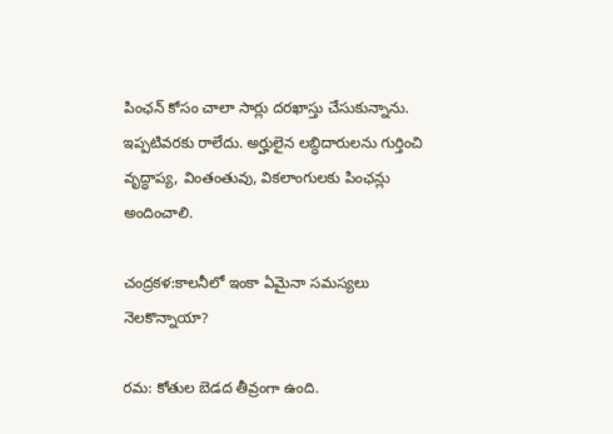పింఛన్‌ కోసం చాలా సార్లు దరఖాస్తు చేసుకున్నాను. ఇప్పటివరకు రాలేదు. అర్హులైన లబ్ధిదారులను గుర్తించి వృద్ధాప్య, వింతంతువు, వికలాంగులకు పింఛన్లు అందించాలి.

చంద్రకళ:కాలనీలో ఇంకా ఏమైనా సమస్యలు నెలకొన్నాయా?

రమ: కోతుల బెడద తీవ్రంగా ఉంది.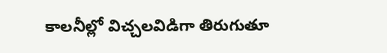కాలనీల్లో విచ్చలవిడిగా తిరుగుతూ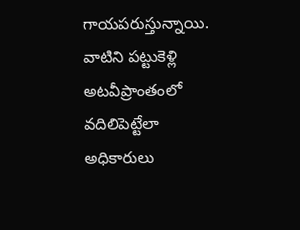గాయపరుస్తున్నాయి. వాటిని పట్టుకెళ్లి అటవీప్రాంతంలో వదిలిపెట్టేలా అధికారులు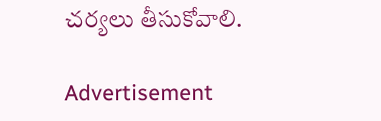చర్యలు తీసుకోవాలి.

Advertisement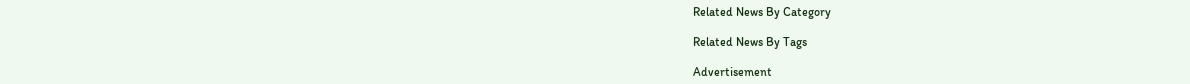Related News By Category

Related News By Tags

Advertisement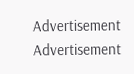Advertisement
Advertisement